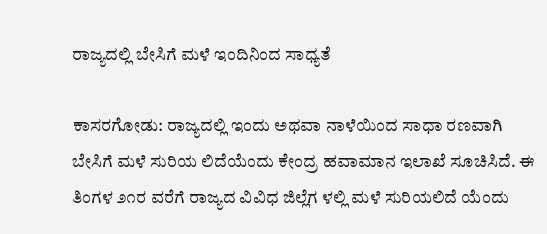ರಾಜ್ಯದಲ್ಲಿ ಬೇಸಿಗೆ ಮಳೆ ಇಂದಿನಿಂದ ಸಾಧ್ಯತೆ

ಕಾಸರಗೋಡು: ರಾಜ್ಯದಲ್ಲಿ ಇಂದು ಅಥವಾ ನಾಳೆಯಿಂದ ಸಾಧಾ ರಣವಾಗಿ ಬೇಸಿಗೆ ಮಳೆ ಸುರಿಯ ಲಿದೆಯೆಂದು ಕೇಂದ್ರ ಹವಾಮಾನ ಇಲಾಖೆ ಸೂಚಿಸಿದೆ. ಈ ತಿಂಗಳ ೨೧ರ ವರೆಗೆ ರಾಜ್ಯದ ವಿವಿಧ ಜಿಲ್ಲೆಗ ಳಲ್ಲಿ ಮಳೆ ಸುರಿಯಲಿದೆ ಯೆಂದು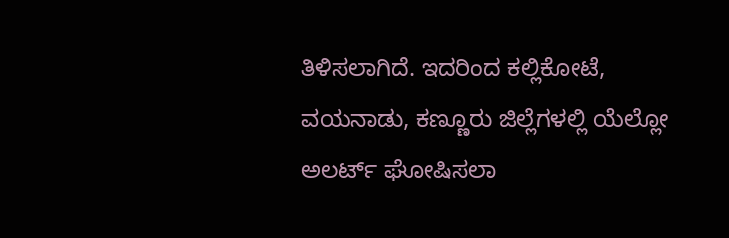ತಿಳಿಸಲಾಗಿದೆ. ಇದರಿಂದ ಕಲ್ಲಿಕೋಟೆ, ವಯನಾಡು, ಕಣ್ಣೂರು ಜಿಲ್ಲೆಗಳಲ್ಲಿ ಯೆಲ್ಲೋ ಅಲರ್ಟ್ ಘೋಷಿಸಲಾ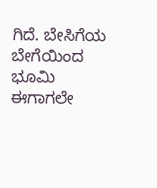ಗಿದೆ. ಬೇಸಿಗೆಯ ಬೇಗೆಯಿಂದ ಭೂಮಿ ಈಗಾಗಲೇ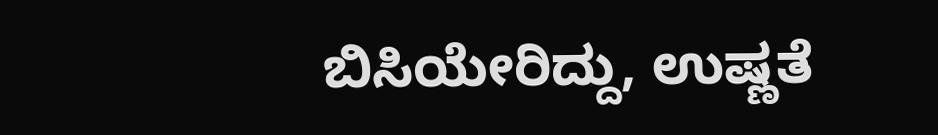ಬಿಸಿಯೇರಿದ್ದು, ಉಷ್ಣತೆ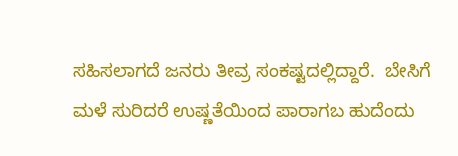ಸಹಿಸಲಾಗದೆ ಜನರು ತೀವ್ರ ಸಂಕಷ್ಟದಲ್ಲಿದ್ದಾರೆ.  ಬೇಸಿಗೆ ಮಳೆ ಸುರಿದರೆ ಉಷ್ಣತೆಯಿಂದ ಪಾರಾಗಬ ಹುದೆಂದು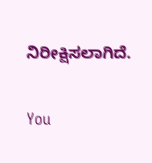ನಿರೀಕ್ಷಿಸಲಾಗಿದೆ.

You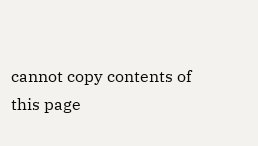cannot copy contents of this page